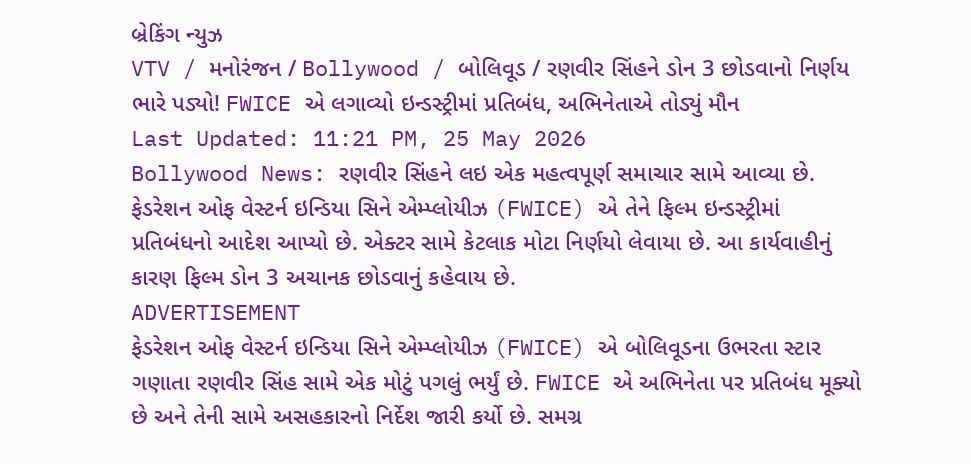બ્રેકિંગ ન્યુઝ
VTV / મનોરંજન / Bollywood / બોલિવૂડ / રણવીર સિંહને ડોન 3 છોડવાનો નિર્ણય ભારે પડ્યો! FWICE એ લગાવ્યો ઇન્ડસ્ટ્રીમાં પ્રતિબંધ, અભિનેતાએ તોડ્યું મૌન
Last Updated: 11:21 PM, 25 May 2026
Bollywood News: રણવીર સિંહને લઇ એક મહત્વપૂર્ણ સમાચાર સામે આવ્યા છે. ફેડરેશન ઓફ વેસ્ટર્ન ઇન્ડિયા સિને એમ્પ્લોયીઝ (FWICE) એ તેને ફિલ્મ ઇન્ડસ્ટ્રીમાં પ્રતિબંધનો આદેશ આપ્યો છે. એક્ટર સામે કેટલાક મોટા નિર્ણયો લેવાયા છે. આ કાર્યવાહીનું કારણ ફિલ્મ ડોન 3 અચાનક છોડવાનું કહેવાય છે.
ADVERTISEMENT
ફેડરેશન ઓફ વેસ્ટર્ન ઇન્ડિયા સિને એમ્પ્લોયીઝ (FWICE) એ બોલિવૂડના ઉભરતા સ્ટાર ગણાતા રણવીર સિંહ સામે એક મોટું પગલું ભર્યું છે. FWICE એ અભિનેતા પર પ્રતિબંધ મૂક્યો છે અને તેની સામે અસહકારનો નિર્દેશ જારી કર્યો છે. સમગ્ર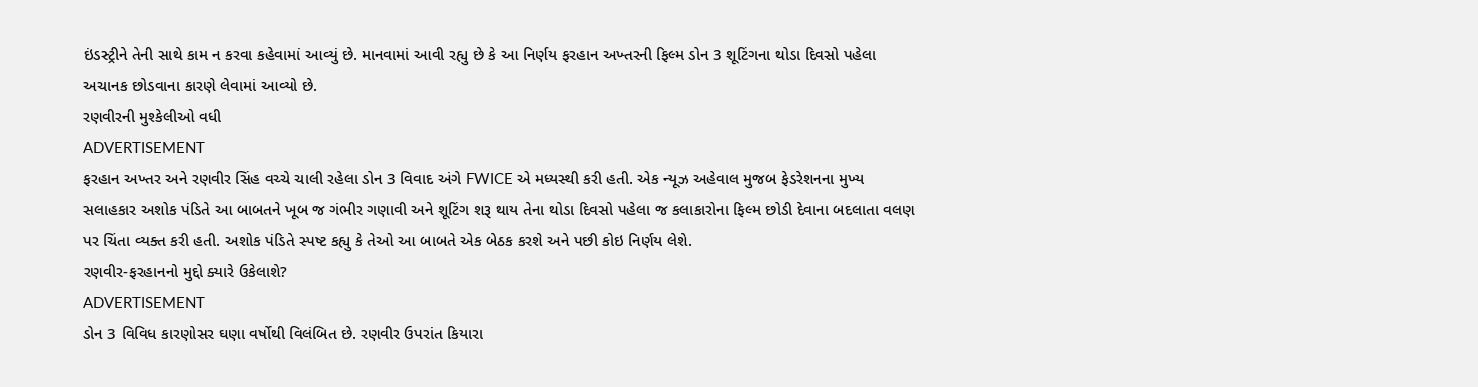ઇંડસ્ટ્રીને તેની સાથે કામ ન કરવા કહેવામાં આવ્યું છે. માનવામાં આવી રહ્યુ છે કે આ નિર્ણય ફરહાન અખ્તરની ફિલ્મ ડોન 3 શૂટિંગના થોડા દિવસો પહેલા અચાનક છોડવાના કારણે લેવામાં આવ્યો છે.
રણવીરની મુશ્કેલીઓ વધી
ADVERTISEMENT
ફરહાન અખ્તર અને રણવીર સિંહ વચ્ચે ચાલી રહેલા ડોન 3 વિવાદ અંગે FWICE એ મધ્યસ્થી કરી હતી. એક ન્યૂઝ અહેવાલ મુજબ ફેડરેશનના મુખ્ય સલાહકાર અશોક પંડિતે આ બાબતને ખૂબ જ ગંભીર ગણાવી અને શૂટિંગ શરૂ થાય તેના થોડા દિવસો પહેલા જ કલાકારોના ફિલ્મ છોડી દેવાના બદલાતા વલણ પર ચિંતા વ્યક્ત કરી હતી. અશોક પંડિતે સ્પષ્ટ કહ્યુ કે તેઓ આ બાબતે એક બેઠક કરશે અને પછી કોઇ નિર્ણય લેશે.
રણવીર-ફરહાનનો મુદ્દો ક્યારે ઉકેલાશે?
ADVERTISEMENT
ડોન 3 વિવિધ કારણોસર ઘણા વર્ષોથી વિલંબિત છે. રણવીર ઉપરાંત કિયારા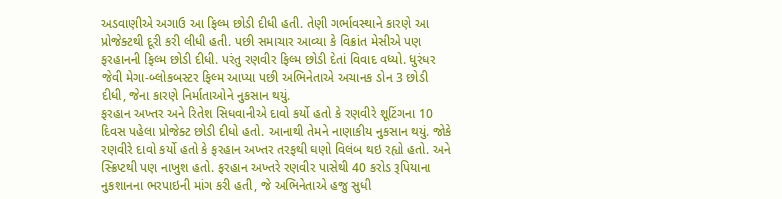અડવાણીએ અગાઉ આ ફિલ્મ છોડી દીધી હતી. તેણી ગર્ભાવસ્થાને કારણે આ પ્રોજેક્ટથી દૂરી કરી લીધી હતી. પછી સમાચાર આવ્યા કે વિક્રાંત મેસીએ પણ ફરહાનની ફિલ્મ છોડી દીધી. પરંતુ રણવીર ફિલ્મ છોડી દેતાં વિવાદ વધ્યો. ધુરંધર જેવી મેગા-બ્લોકબસ્ટર ફિલ્મ આપ્યા પછી અભિનેતાએ અચાનક ડોન 3 છોડી દીધી, જેના કારણે નિર્માતાઓને નુકસાન થયું.
ફરહાન અખ્તર અને રિતેશ સિધવાનીએ દાવો કર્યો હતો કે રણવીરે શૂટિંગના 10 દિવસ પહેલા પ્રોજેક્ટ છોડી દીધો હતો. આનાથી તેમને નાણાકીય નુકસાન થયું. જોકે રણવીરે દાવો કર્યો હતો કે ફરહાન અખ્તર તરફથી ઘણો વિલંબ થઇ રહ્યો હતો. અને સ્ક્રિપ્ટથી પણ નાખુશ હતો. ફરહાન અખ્તરે રણવીર પાસેથી 40 કરોડ રૂપિયાના નુકશાનના ભરપાઇની માંગ કરી હતી, જે અભિનેતાએ હજુ સુધી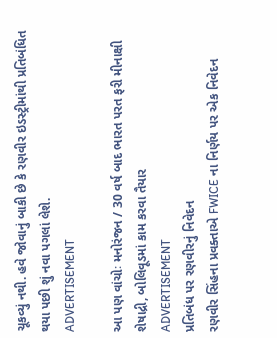ચૂકવ્યું નથી. હવે જોવાનું બાકી છે કે રણવીર ઇડસ્ટ્રીમાંથી પ્રતિબંધિત થયા પછી શું નવા પગલાં લેશે.
ADVERTISEMENT

આ પણ વાંચોઃ મનોરંજન / 30 વર્ષ બાદ ભારત પરત ફરી મીનાક્ષી શેષાદ્રી, બોલિવૂડમાં કામ કરવા તૈયાર
ADVERTISEMENT
પ્રતિબંધ પર રણવીરનું નિવેદન
રણવીર સિંહના પ્રવક્તાએ FWICE ના નિર્ણય પર એક નિવેદન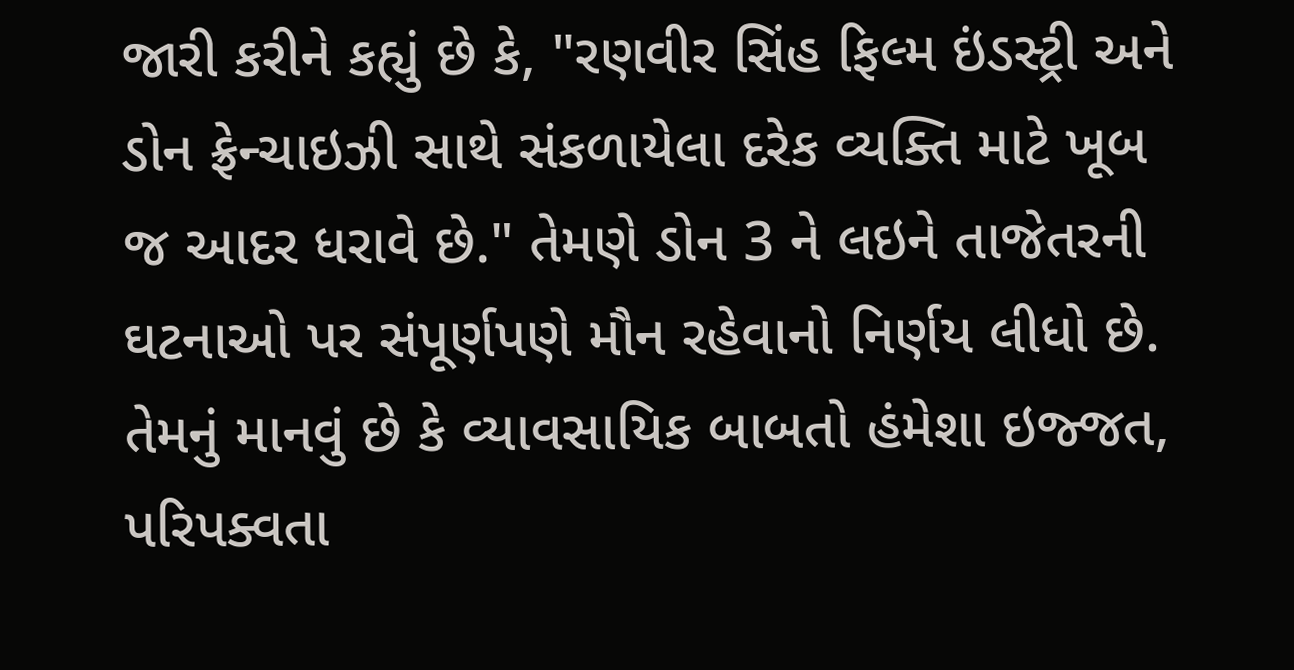જારી કરીને કહ્યું છે કે, "રણવીર સિંહ ફિલ્મ ઇંડસ્ટ્રી અને ડોન ફ્રેન્ચાઇઝી સાથે સંકળાયેલા દરેક વ્યક્તિ માટે ખૂબ જ આદર ધરાવે છે." તેમણે ડોન 3 ને લઇને તાજેતરની ઘટનાઓ પર સંપૂર્ણપણે મૌન રહેવાનો નિર્ણય લીધો છે. તેમનું માનવું છે કે વ્યાવસાયિક બાબતો હંમેશા ઇજ્જત, પરિપક્વતા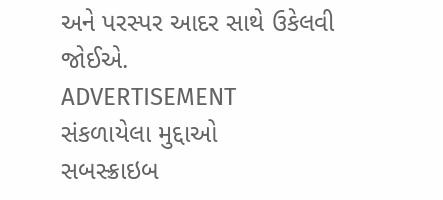અને પરસ્પર આદર સાથે ઉકેલવી જોઈએ.
ADVERTISEMENT
સંકળાયેલા મુદ્દાઓ
સબસ્ક્રાઇબ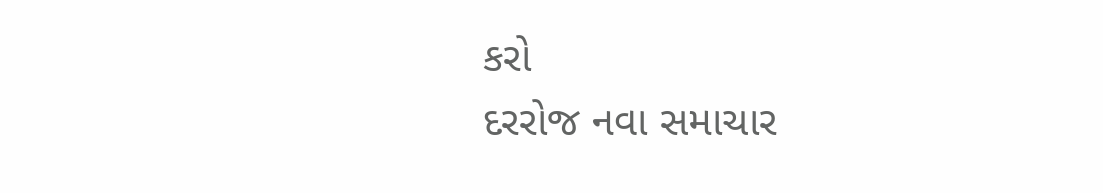કરો
દરરોજ નવા સમાચાર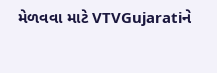મેળવવા માટે VTVGujaratiને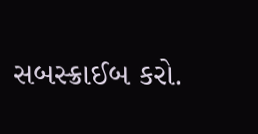સબસ્ક્રાઈબ કરો.